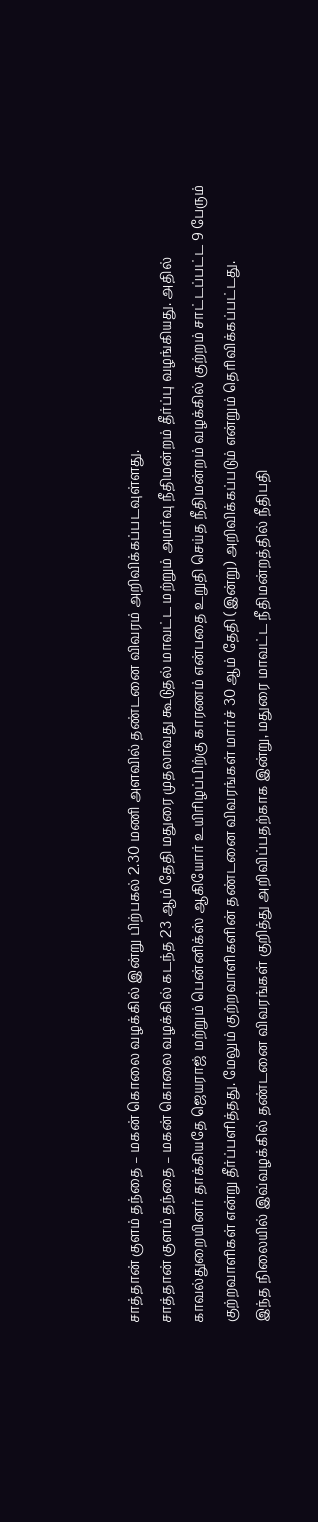சாத்தான் குளம் தந்தை – மகன் கொலை வழக்கில் இன்று பிற்பகல் 2.30 மணி அளவில் தண்டனை விவரம் அறிவிக்கப்படவுள்ளது.
சாத்தான் குளம் தந்தை – மகன் கொலை வழக்கில் கடந்த 23 ஆம் தேதி மதுரை முதலாவது கூடுதல் மாவட்ட மற்றும் அமர்வு நீதிமன்றம் தீர்ப்பு வழங்கியது. அதில் காவல்துறையினர் தாக்கியதே ஜெயராஜ் மற்றும் பென்னிக்ஸ் ஆகியோர் உயிரிழப்பிற்கு காரணம் என்பதை உறுதி செய்த நீதிமன்றம் வழக்கில் குற்றம் சாட்டப்பட்ட 9 பேரும் குற்றவாளிகள் என்று தீர்ப்பளித்தது. மேலும் குற்றவாளிகளின் தண்டனை விவரங்கள் மார்ச் 30 ஆம் தேதி (இன்று) அறிவிக்கப்படும் என்றும் தெரிவிக்கப்பட்டது.
இந்த நிலையில் இவ்வழக்கில் தண்டனை விவரங்கள் குறித்து அறிவிப்பதற்காக இன்று, மதுரை மாவட்ட நீதிமன்றத்தில் நீதிபதி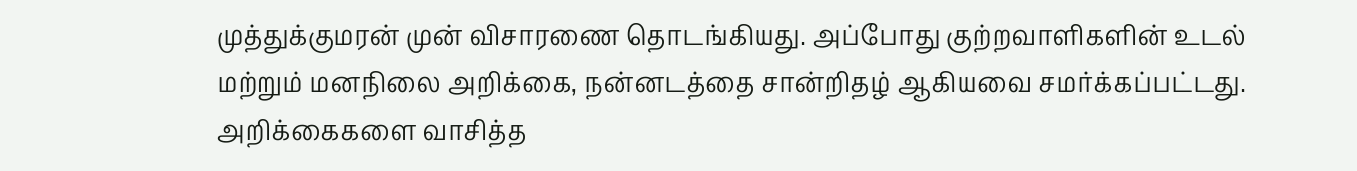முத்துக்குமரன் முன் விசாரணை தொடங்கியது. அப்போது குற்றவாளிகளின் உடல் மற்றும் மனநிலை அறிக்கை, நன்னடத்தை சான்றிதழ் ஆகியவை சமர்க்கப்பட்டது. அறிக்கைகளை வாசித்த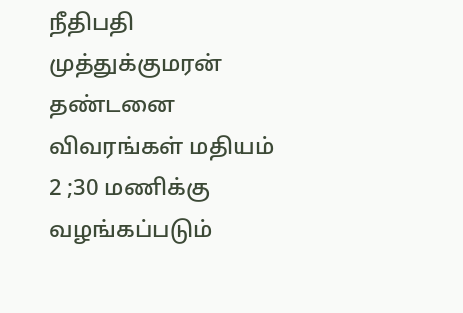நீதிபதி முத்துக்குமரன் தண்டனை விவரங்கள் மதியம் 2 ;30 மணிக்கு வழங்கப்படும்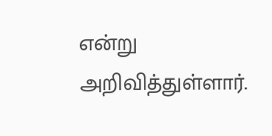என்று அறிவித்துள்ளார்.